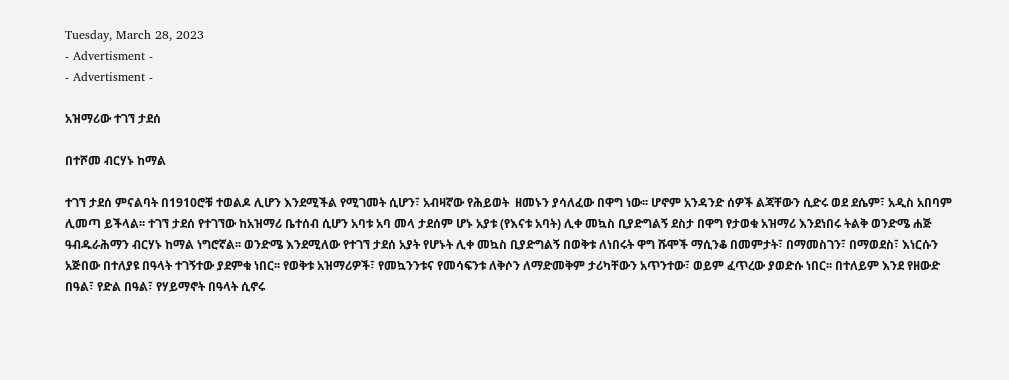Tuesday, March 28, 2023
- Advertisment -
- Advertisment -

አዝማሪው ተገኘ ታደሰ

በተሾመ ብርሃኑ ከማል

ተገኘ ታደሰ ምናልባት በ1910ሮቹ ተወልዶ ሊሆን እንደሚችል የሚገመት ሲሆን፣ አብዛኛው የሕይወት  ዘመኑን ያሳለፈው በዋግ ነው፡፡ ሆኖም አንዳንድ ሰዎች ልጃቸውን ሲድሩ ወደ ደሴም፣ አዲስ አበባም ሊመጣ ይችላል፡፡ ተገኘ ታደሰ የተገኘው ከአዝማሪ ቤተሰብ ሲሆን አባቱ አባ መላ ታደሰም ሆኑ አያቱ (የእናቱ አባት) ሊቀ መኳስ ቢያድግልኝ ደስታ በዋግ የታወቁ አዝማሪ እንደነበሩ ትልቅ ወንድሜ ሐጅ ዓብዱራሕማን ብርሃኑ ከማል ነግሮኛል፡፡ ወንድሜ እንደሚለው የተገኘ ታደሰ አያት የሆኑት ሊቀ መኳስ ቢያድግልኝ በወቅቱ ለነበሩት ዋግ ሹሞች ማሲንቆ በመምታት፣ በማመስገን፣ በማወደስ፣ እነርሱን አጅበው በተለያዩ በዓላት ተገኝተው ያደምቁ ነበር፡፡ የወቅቱ አዝማሪዎች፣ የመኳንንቱና የመሳፍንቱ ለቅሶን ለማድመቅም ታሪካቸውን አጥንተው፣ ወይም ፈጥረው ያወድሱ ነበር፡፡ በተለይም እንደ የዘውድ በዓል፣ የድል በዓል፣ የሃይማኖት በዓላት ሲኖሩ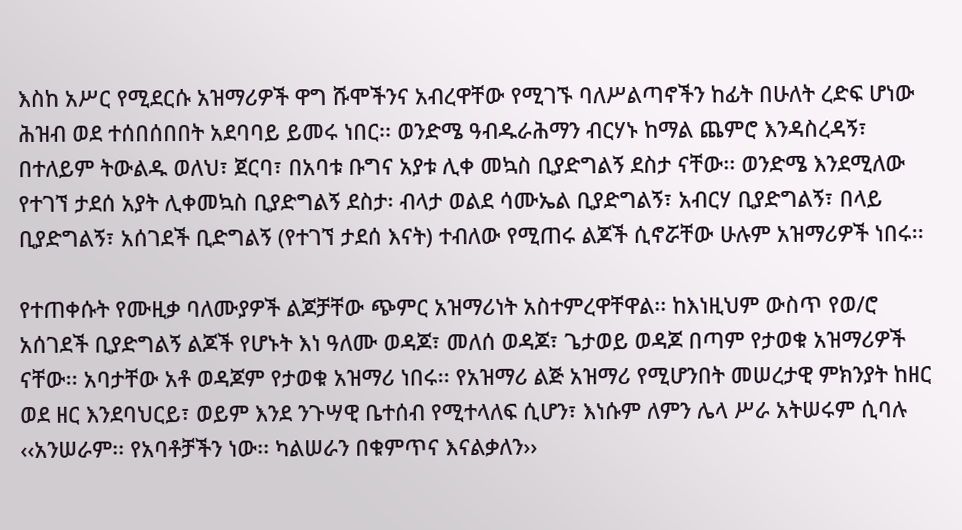እስከ አሥር የሚደርሱ አዝማሪዎች ዋግ ሹሞችንና አብረዋቸው የሚገኙ ባለሥልጣኖችን ከፊት በሁለት ረድፍ ሆነው ሕዝብ ወደ ተሰበሰበበት አደባባይ ይመሩ ነበር፡፡ ወንድሜ ዓብዱራሕማን ብርሃኑ ከማል ጨምሮ እንዳስረዳኝ፣ በተለይም ትውልዱ ወለህ፣ ጀርባ፣ በአባቱ ቡግና አያቱ ሊቀ መኳስ ቢያድግልኝ ደስታ ናቸው፡፡ ወንድሜ እንደሚለው የተገኘ ታደሰ አያት ሊቀመኳስ ቢያድግልኝ ደስታ፡ ብላታ ወልደ ሳሙኤል ቢያድግልኝ፣ አብርሃ ቢያድግልኝ፣ በላይ ቢያድግልኝ፣ አሰገደች ቢድግልኝ (የተገኘ ታደሰ እናት) ተብለው የሚጠሩ ልጆች ሲኖሯቸው ሁሉም አዝማሪዎች ነበሩ፡፡

የተጠቀሱት የሙዚቃ ባለሙያዎች ልጆቻቸው ጭምር አዝማሪነት አስተምረዋቸዋል፡፡ ከእነዚህም ውስጥ የወ/ሮ አሰገደች ቢያድግልኝ ልጆች የሆኑት እነ ዓለሙ ወዳጆ፣ መለሰ ወዳጆ፣ ጌታወይ ወዳጆ በጣም የታወቁ አዝማሪዎች ናቸው፡፡ አባታቸው አቶ ወዳጆም የታወቁ አዝማሪ ነበሩ፡፡ የአዝማሪ ልጅ አዝማሪ የሚሆንበት መሠረታዊ ምክንያት ከዘር ወደ ዘር እንደባህርይ፣ ወይም እንደ ንጉሣዊ ቤተሰብ የሚተላለፍ ሲሆን፣ እነሱም ለምን ሌላ ሥራ አትሠሩም ሲባሉ ‹‹አንሠራም፡፡ የአባቶቻችን ነው፡፡ ካልሠራን በቁምጥና እናልቃለን››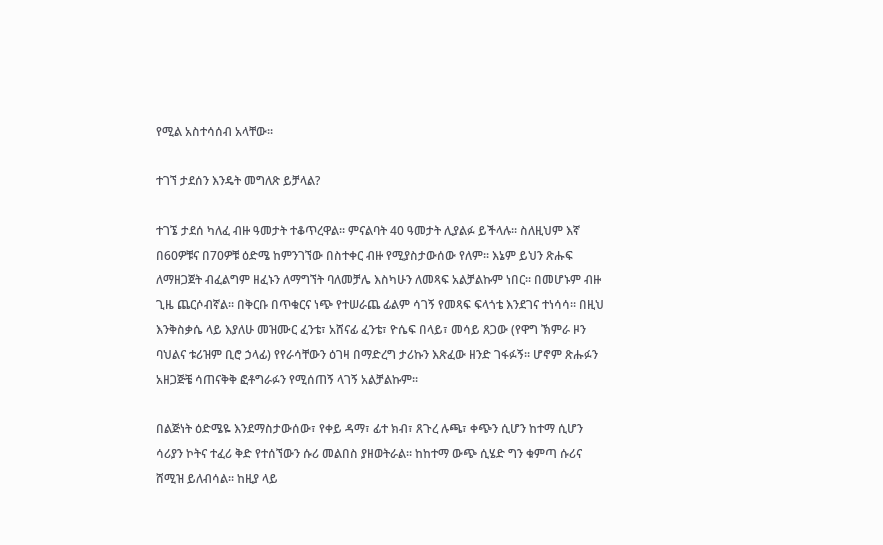የሚል አስተሳሰብ አላቸው፡፡

ተገኘ ታደሰን እንዴት መግለጽ ይቻላል?

ተገኜ ታደሰ ካለፈ ብዙ ዓመታት ተቆጥረዋል፡፡ ምናልባት 40 ዓመታት ሊያልፉ ይችላሉ፡፡ ስለዚህም እኛ በ60ዎቹና በ70ዎቹ ዕድሜ ከምንገኘው በስተቀር ብዙ የሚያስታውሰው የለም፡፡ እኔም ይህን ጽሑፍ ለማዘጋጀት ብፈልግም ዘፈኑን ለማግኘት ባለመቻሌ እስካሁን ለመጻፍ አልቻልኩም ነበር፡፡ በመሆኑም ብዙ ጊዜ ጨርሶብኛል፡፡ በቅርቡ በጥቁርና ነጭ የተሠራጨ ፊልም ሳገኝ የመጻፍ ፍላጎቴ እንደገና ተነሳሳ፡፡ በዚህ እንቅስቃሴ ላይ እያለሁ መዝሙር ፈንቴ፣ አሸናፊ ፈንቴ፣ ዮሴፍ በላይ፣ መሳይ ጸጋው (የዋግ ኽምራ ዞን ባህልና ቱሪዝም ቢሮ ኃላፊ) የየራሳቸውን ዕገዛ በማድረግ ታሪኩን እጽፈው ዘንድ ገፋፉኝ፡፡ ሆኖም ጽሑፉን አዘጋጅቼ ሳጠናቅቅ ፎቶግራፉን የሚሰጠኝ ላገኝ አልቻልኩም፡፡

በልጅነት ዕድሜዬ እንደማስታውሰው፣ የቀይ ዳማ፣ ፊተ ክብ፣ ጸጉረ ሉጫ፣ ቀጭን ሲሆን ከተማ ሲሆን ሳሪያን ኮትና ተፈሪ ቅድ የተሰኘውን ሱሪ መልበስ ያዘወትራል፡፡ ከከተማ ውጭ ሲሄድ ግን ቁምጣ ሱሪና ሸሚዝ ይለብሳል፡፡ ከዚያ ላይ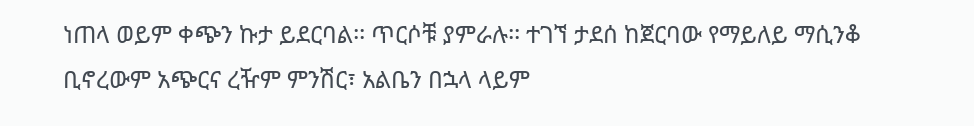ነጠላ ወይም ቀጭን ኩታ ይደርባል፡፡ ጥርሶቹ ያምራሉ፡፡ ተገኘ ታደሰ ከጀርባው የማይለይ ማሲንቆ ቢኖረውም አጭርና ረዥም ምንሽር፣ አልቤን በኋላ ላይም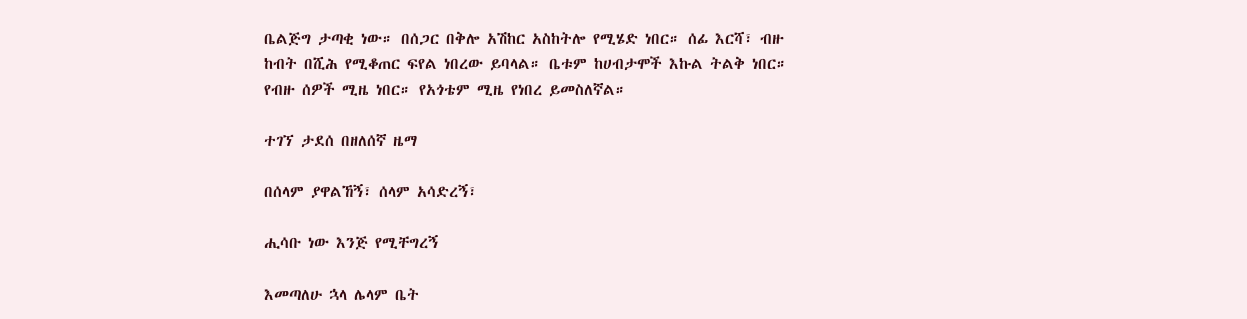ቤልጅግ ታጣቂ ነው። በሰጋር በቅሎ አሽከር አስከትሎ የሚሄድ ነበር። ሰፊ እርሻ፣ ብዙ ከብት በሺሕ የሚቆጠር ፍየል ነበረው ይባላል። ቤቱም ከሀብታሞች እኩል ትልቅ ነበር። የብዙ ሰዎች ሚዜ ነበር። የአጎቴም ሚዜ የነበረ ይመስለኛል።

ተገኘ ታደሰ በዘለሰኛ ዜማ

በሰላም ያዋልኸኝ፣ ሰላም አሳድረኝ፣

ሒሳቡ ነው እንጅ የሚቸግረኝ

እመጣለሁ ኋላ ሌላም ቤት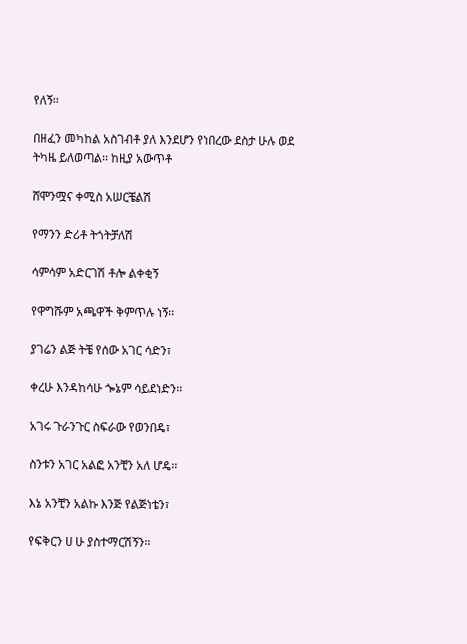የለኝ፡፡

በዘፈን መካከል አስገብቶ ያለ እንደሆን የነበረው ደስታ ሁሉ ወደ ትካዜ ይለወጣል፡፡ ከዚያ አውጥቶ

ሸሞንሟና ቀሚስ አሠርቼልሽ

የማንን ድሪቶ ትጎትቻለሽ

ሳምሳም አድርገሽ ቶሎ ልቀቂኝ

የዋግሹም አጫዋች ቅምጥሉ ነኝ፡፡

ያገሬን ልጅ ትቼ የሰው አገር ሳድን፣

ቀረሁ እንዳከሳሁ ጐኔም ሳይደነድን፡፡

አገሩ ጉራንጉር ስፍራው የወንበዴ፣

ስንቱን አገር አልፎ አንቺን አለ ሆዴ፡፡

እኔ አንቺን አልኩ እንጅ የልጅነቴን፣

የፍቅርን ሀ ሁ ያስተማርሽኝን፡፡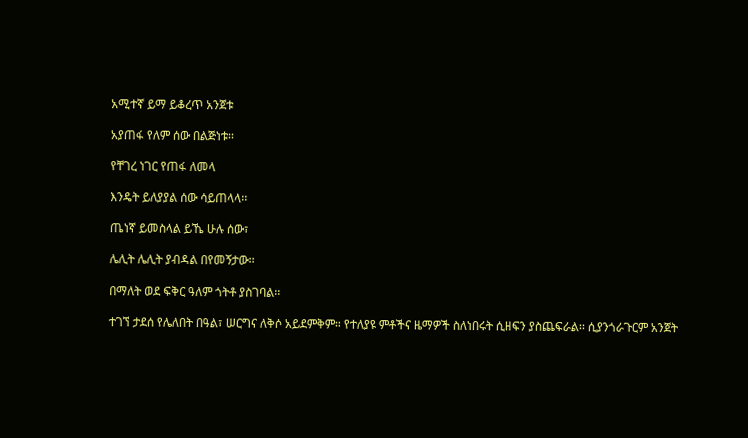አሚተኛ ይማ ይቆረጥ አንጀቱ

አያጠፋ የለም ሰው በልጅነቱ፡፡

የቸገረ ነገር የጠፋ ለመላ

እንዴት ይለያያል ሰው ሳይጠላላ፡፡

ጤነኛ ይመስላል ይኼ ሁሉ ሰው፣

ሌሊት ሌሊት ያብዳል በየመኝታው፡፡

በማለት ወደ ፍቅር ዓለም ጎትቶ ያስገባል፡፡

ተገኘ ታደሰ የሌለበት በዓል፣ ሠርግና ለቅሶ አይደምቅም። የተለያዩ ምቶችና ዜማዎች ስለነበሩት ሲዘፍን ያስጨፍራል፡፡ ሲያንጎራጉርም አንጀት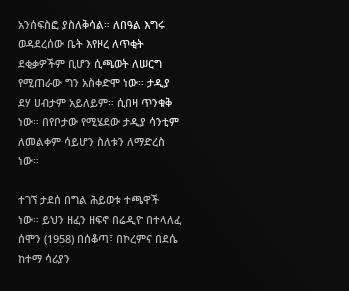አንሰፍስፎ ያስለቅሳል። ለበዓል እግሩ ወዳደረሰው ቤት እየዞረ ለጥቂት ደቂቃዎችም ቢሆን ሲጫወት ለሠርግ የሚጠራው ግን አስቀድሞ ነው። ታዲያ ደሃ ሀብታም አይለይም። ሲበዛ ጥንቁቅ ነው። በየቦታው የሚሄደው ታዲያ ሳንቲም ለመልቀም ሳይሆን ስለቱን ለማድረስ ነው።

ተገኘ ታደሰ በግል ሕይወቱ ተጫዋች ነው። ይህን ዘፈን ዘፍኖ በሬዲዮ በተላለፈ ሰሞን (1958) በሰቆጣ፣ በኮረምና በደሴ ከተማ ሳሪያን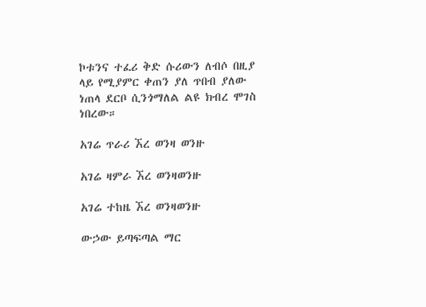ኮቱንና ተፈሪ ቅድ ሱሪውን ለብሶ በዚያ ላይ የሚያምር ቀጠን ያለ ጥበብ ያለው ነጠላ ደርቦ ሲንጎማለል ልዩ ክብረ ሞገስ ነበረው።

አገሬ ጥራሪ ኧረ ወንዛ ወንዙ

አገሬ ዛምራ ኧረ ወንዛወንዙ

አገሬ ተከዜ ኧረ ወንዛወንዙ

ውኃው ይጣፍጣል ማር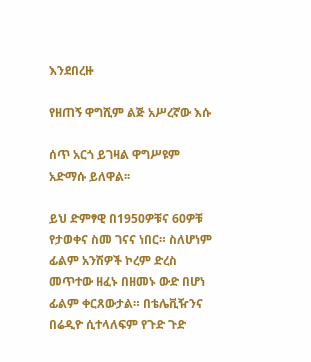እንደበረዙ

የዘጠኝ ዋግሺም ልጅ አሥረኛው እሱ

ሰጥ አርጎ ይገዛል ዋግሥዩም አድማሱ ይለዋል፡፡

ይህ ድምፃዊ በ1950ዎቹና 60ዎቹ የታወቀና ስመ ገናና ነበር። ስለሆነም ፊልም አንሽዎች ኮረም ድረስ መጥተው ዘፈኑ በዘመኑ ውድ በሆነ ፊልም ቀርጸውታል። በቴሌቪዥንና በሬዲዮ ሲተላለፍም የጉድ ጉድ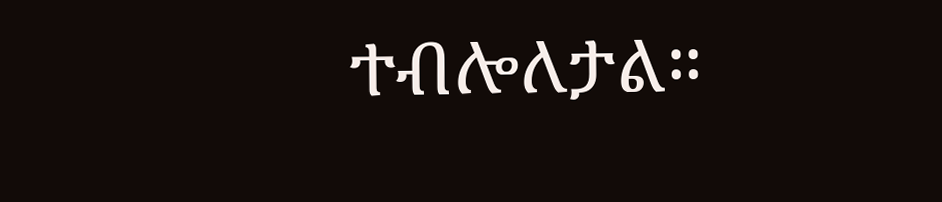ተብሎለታል።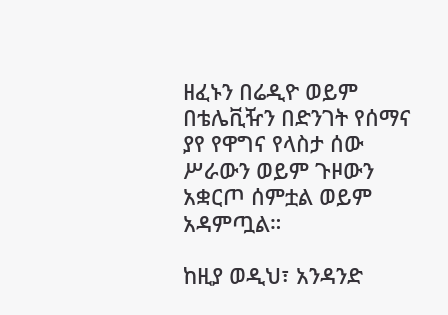ዘፈኑን በሬዲዮ ወይም በቴሌቪዥን በድንገት የሰማና ያየ የዋግና የላስታ ሰው ሥራውን ወይም ጉዞውን አቋርጦ ሰምቷል ወይም አዳምጧል።

ከዚያ ወዲህ፣ አንዳንድ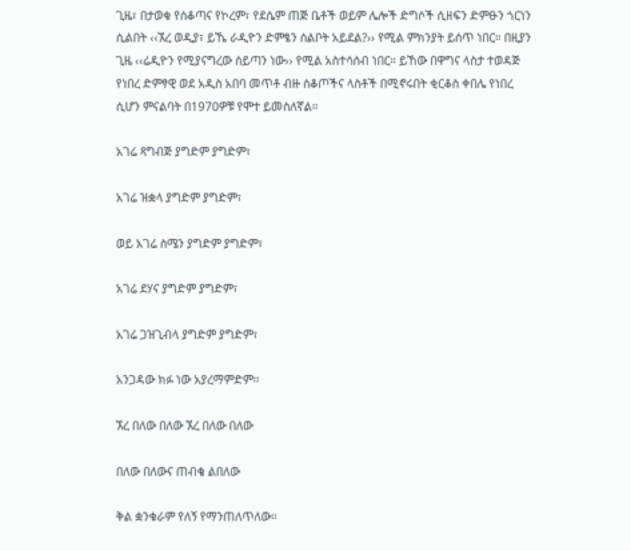ጊዜ፣ በታወቁ የሰቆጣና የኮረም፣ የደሴም ጠጅ ቤቶች ወይም ሌሎች ድግሶች ሲዘፍን ድምፁን ጎርነን ሲልበት ‹‹ኧረ ወዲያ፣ ይኼ ራዲዮን ድምፄን ሰልቦት አይደል?›› የሚል ምክንያት ይሰጥ ነበር። በዚያን ጊዜ ‹‹ሬዲዮን የሚያናግረው ሰይጣን ነው›› የሚል አስተሳሰብ ነበር። ይኸው በዋግና ላስታ ተወዳጅ የነበረ ድምፃዊ ወደ አዲስ አበባ መጥቶ ብዙ ሰቆጦችና ላስቶች በሚኖሩበት ቂርቆስ ቀበሌ የነበረ ሲሆን ምናልባት በ1970ዎቹ የሞተ ይመስለኛል።

አገሬ ጻግብጅ ያግድም ያግድም፣

አገሬ ዝቋላ ያግድም ያግድም፣

ወይ አገሬ ስሜን ያግድም ያግድም፣

አገሬ ደሃና ያግድም ያግድም፣

አገሬ ጋዝጊብላ ያግድም ያግድም፣

አንጋዳው ክፉ ነው አያረማምድም፡፡

ኧረ በለው በለው ኧረ በለው በለው

በለው በለውና ጠብቄ ልበለው

ቅል ቋንቁራም የለኝ የማንጠለጥለው፡፡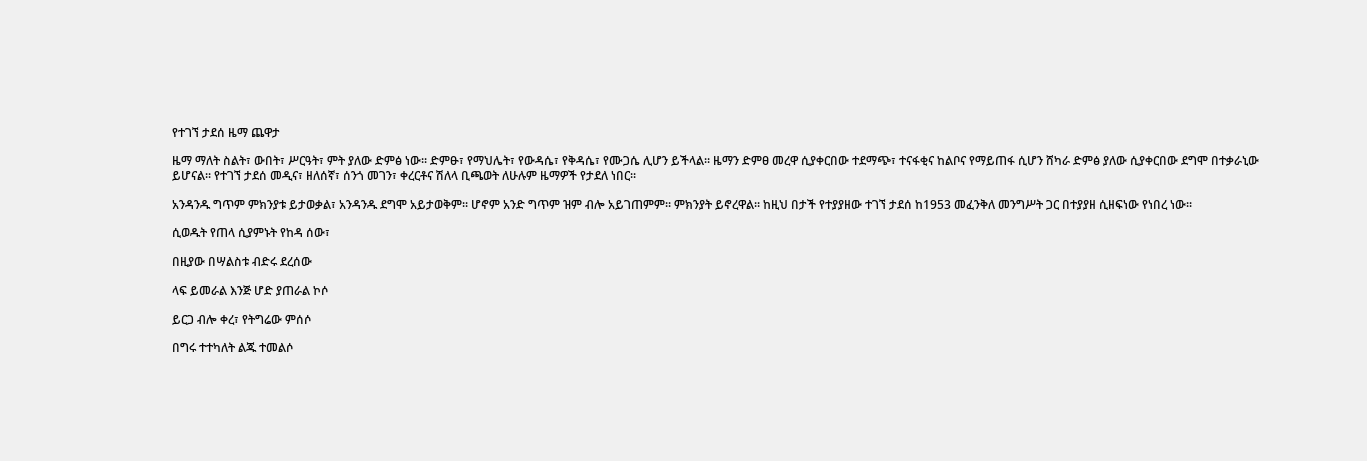የተገኘ ታደሰ ዜማ ጨዋታ

ዜማ ማለት ስልት፣ ውበት፣ ሥርዓት፣ ምት ያለው ድምፅ ነው፡፡ ድምፁ፣ የማህሌት፣ የውዳሴ፣ የቅዳሴ፣ የሙጋሴ ሊሆን ይችላል፡፡ ዜማን ድምፀ መረዋ ሲያቀርበው ተደማጭ፣ ተናፋቂና ከልቦና የማይጠፋ ሲሆን ሸካራ ድምፅ ያለው ሲያቀርበው ደግሞ በተቃራኒው ይሆናል፡፡ የተገኘ ታደሰ መዲና፣ ዘለሰኛ፣ ሰንጎ መገን፣ ቀረርቶና ሽለላ ቢጫወት ለሁሉም ዜማዎች የታደለ ነበር፡፡

አንዳንዱ ግጥም ምክንያቱ ይታወቃል፣ አንዳንዱ ደግሞ አይታወቅም፡፡ ሆኖም አንድ ግጥም ዝም ብሎ አይገጠምም፡፡ ምክንያት ይኖረዋል፡፡ ከዚህ በታች የተያያዘው ተገኘ ታደሰ ከ1953 መፈንቅለ መንግሥት ጋር በተያያዘ ሲዘፍነው የነበረ ነው፡፡

ሲወዱት የጠላ ሲያምኑት የከዳ ሰው፣

በዚያው በሣልስቱ ብድሩ ደረሰው

ላፍ ይመራል እንጅ ሆድ ያጠራል ኮሶ

ይርጋ ብሎ ቀረ፣ የትግሬው ምሰሶ

በግሩ ተተካለት ልጁ ተመልሶ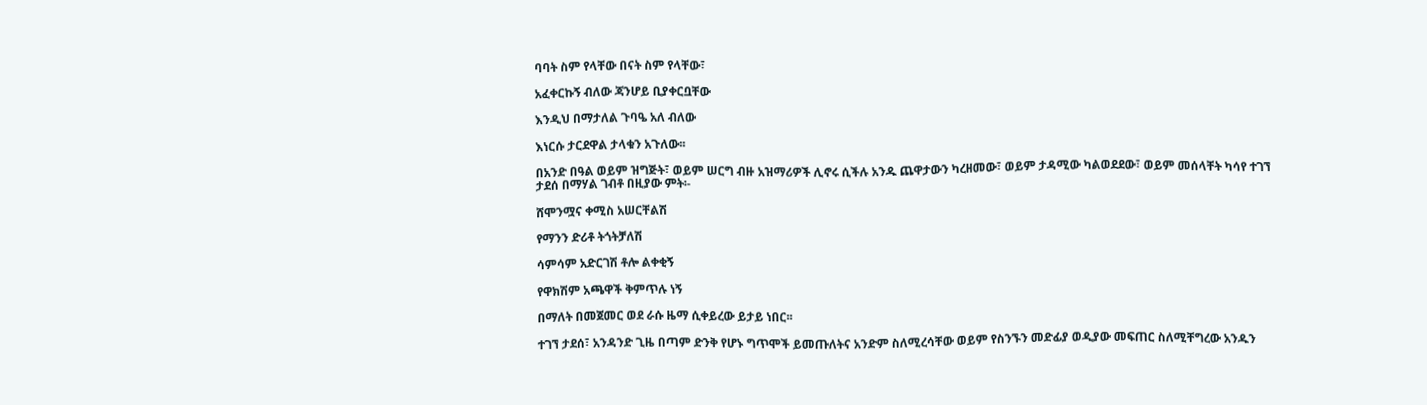ባባት ስም የላቸው በናት ስም የላቸው፣

አፈቀርኩኝ ብለው ጃንሆይ ቢያቀርቧቸው

እንዲህ በማታለል ጉባዔ አለ ብለው

እነርሱ ታርደዋል ታላቁን አጉለው፡፡

በአንድ በዓል ወይም ዝግጅት፣ ወይም ሠርግ ብዙ አዝማሪዎች ሊኖሩ ሲችሉ አንዱ ጨዋታውን ካረዘመው፣ ወይም ታዳሚው ካልወደደው፣ ወይም መሰላቸት ካሳየ ተገኘ ታደሰ በማሃል ገብቶ በዚያው ምት፡-

ሸሞንሟና ቀሚስ አሠርቸልሽ

የማንን ድሪቶ ትጎትቻለሽ

ሳምሳም አድርገሽ ቶሎ ልቀቂኝ

የዋክሽም አጫዋች ቅምጥሉ ነኝ

በማለት በመጀመር ወደ ራሱ ዜማ ሲቀይረው ይታይ ነበር፡፡

ተገኘ ታደሰ፣ አንዳንድ ጊዜ በጣም ድንቅ የሆኑ ግጥሞች ይመጡለትና አንድም ስለሚረሳቸው ወይም የስንኙን መድፊያ ወዲያው መፍጠር ስለሚቸግረው አንዱን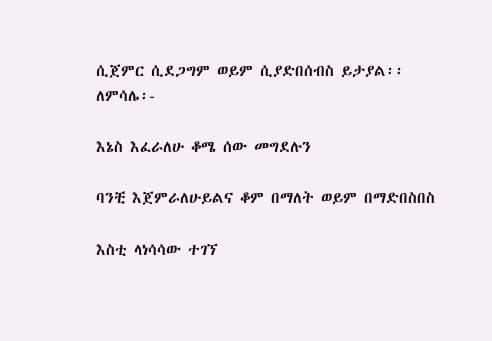ሲጀምር ሲደጋግም ወይም ሲያድበሰብስ ይታያል፡፡ ለምሳሌ፡-

እኔስ እፈራለሁ ቆሜ ሰው መግደሉን

ባንቺ እጀምራለሁይልና ቆም በማለት ወይም በማድበስበስ

እስቲ ላነሳሳው ተገኘ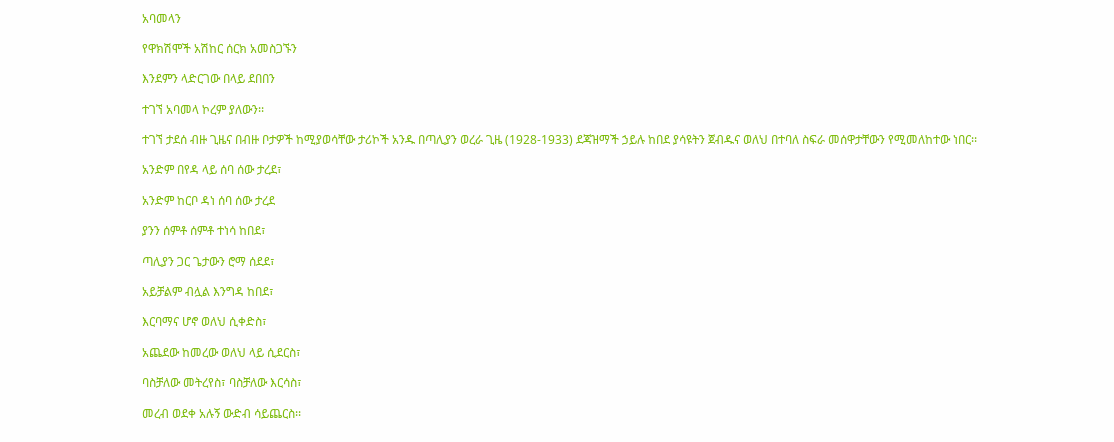አባመላን

የዋክሽሞች አሽከር ሰርክ አመስጋኙን

እንደምን ላድርገው በላይ ደበበን

ተገኘ አባመላ ኮረም ያለውን፡፡

ተገኘ ታደሰ ብዙ ጊዜና በብዙ ቦታዎች ከሚያወሳቸው ታሪኮች አንዱ በጣሊያን ወረራ ጊዜ (1928-1933) ደጃዝማች ኃይሉ ከበደ ያሳዩትን ጀብዱና ወለህ በተባለ ስፍራ መሰዋታቸውን የሚመለከተው ነበር፡፡

አንድም በየዳ ላይ ሰባ ሰው ታረደ፣

አንድም ከርቦ ዳነ ሰባ ሰው ታረደ

ያንን ሰምቶ ሰምቶ ተነሳ ከበደ፣

ጣሊያን ጋር ጌታውን ሮማ ሰደደ፣

አይቻልም ብሏል እንግዳ ከበደ፣

እርባማና ሆኖ ወለህ ሲቀድስ፣

አጨደው ከመረው ወለህ ላይ ሲደርስ፣

ባስቻለው መትረየስ፣ ባስቻለው እርሳስ፣

መረብ ወደቀ አሉኝ ውድብ ሳይጨርስ፡፡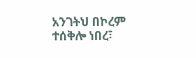አንገትህ በኮረም ተሰቅሎ ነበረ፣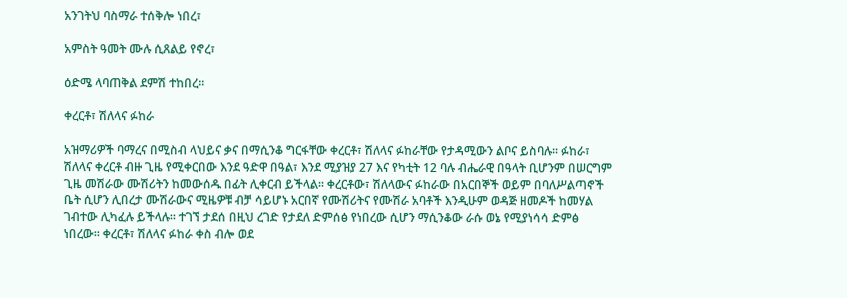አንገትህ ባስማራ ተሰቅሎ ነበረ፣

አምስት ዓመት ሙሉ ሲጸልይ የኖረ፣

ዕድሜ ላባጠቅል ደምሽ ተከበረ፡፡

ቀረርቶ፣ ሽለላና ፉከራ

አዝማሪዎች ባማረና በሚስብ ላህይና ቃና በማሲንቆ ግርፋቸው ቀረርቶ፣ ሽለላና ፉከራቸው የታዳሚውን ልቦና ይስባሉ፡፡ ፉከራ፣ ሽለላና ቀረርቶ ብዙ ጊዜ የሚቀርበው እንደ ዓድዋ በዓል፣ እንደ ሚያዝያ 27 እና የካቲት 12 ባሉ ብሔራዊ በዓላት ቢሆንም በሠርግም ጊዜ መሽራው ሙሽሪትን ከመውሰዱ በፊት ሊቀርብ ይችላል፡፡ ቀረርቶው፣ ሽለላውና ፉከራው በአርበኞች ወይም በባለሥልጣኖች ቤት ሲሆን ሊበረታ ሙሽራውና ሚዜዎቹ ብቻ ሳይሆኑ አርበኛ የሙሽሪትና የሙሽራ አባቶች እንዲሁም ወዳጅ ዘመዶች ከመሃል ገብተው ሊካፈሉ ይችላሉ፡፡ ተገኘ ታደሰ በዚህ ረገድ የታደለ ድምሰፅ የነበረው ሲሆን ማሲንቆው ራሱ ወኔ የሚያነሳሳ ድምፅ ነበረው፡፡ ቀረርቶ፣ ሽለላና ፉከራ ቀስ ብሎ ወደ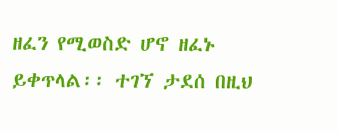ዘፈን የሚወስድ ሆኖ ዘፈኑ ይቀጥላል፡፡ ተገኘ ታደሰ በዚህ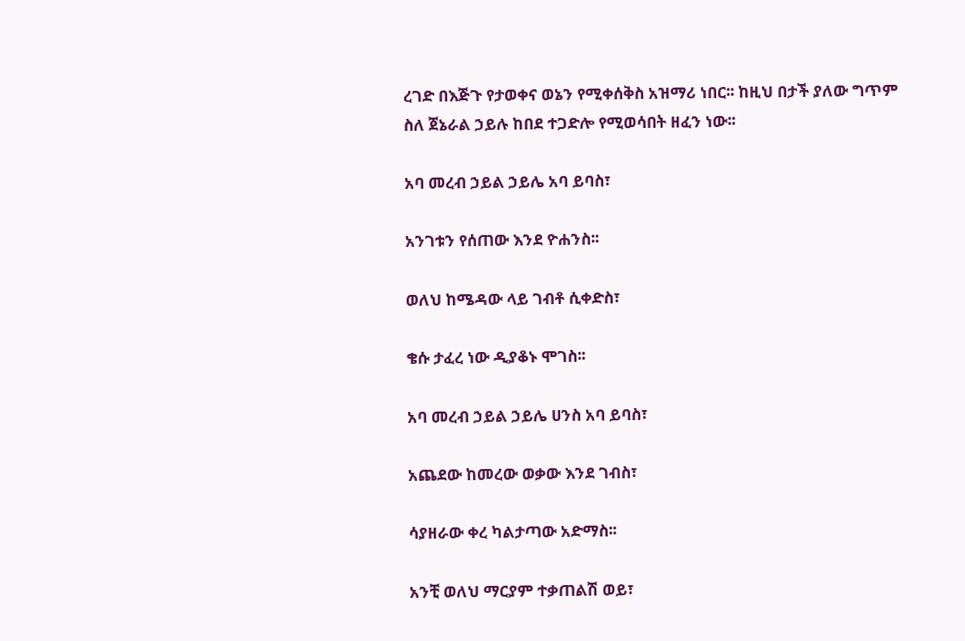ረገድ በእጅጉ የታወቀና ወኔን የሚቀሰቅስ አዝማሪ ነበር፡፡ ከዚህ በታች ያለው ግጥም ስለ ጀኔራል ኃይሉ ከበደ ተጋድሎ የሚወሳበት ዘፈን ነው፡፡

አባ መረብ ኃይል ኃይሌ አባ ይባስ፣

አንገቱን የሰጠው እንደ ዮሐንስ፡፡

ወለህ ከሜዳው ላይ ገብቶ ሲቀድስ፣

ቄሱ ታፈረ ነው ዲያቆኑ ሞገስ፡፡

አባ መረብ ኃይል ኃይሌ ሀንስ አባ ይባስ፣

አጨደው ከመረው ወቃው እንደ ገብስ፣

ሳያዘራው ቀረ ካልታጣው አድማስ፡፡

አንቺ ወለህ ማርያም ተቃጠልሽ ወይ፣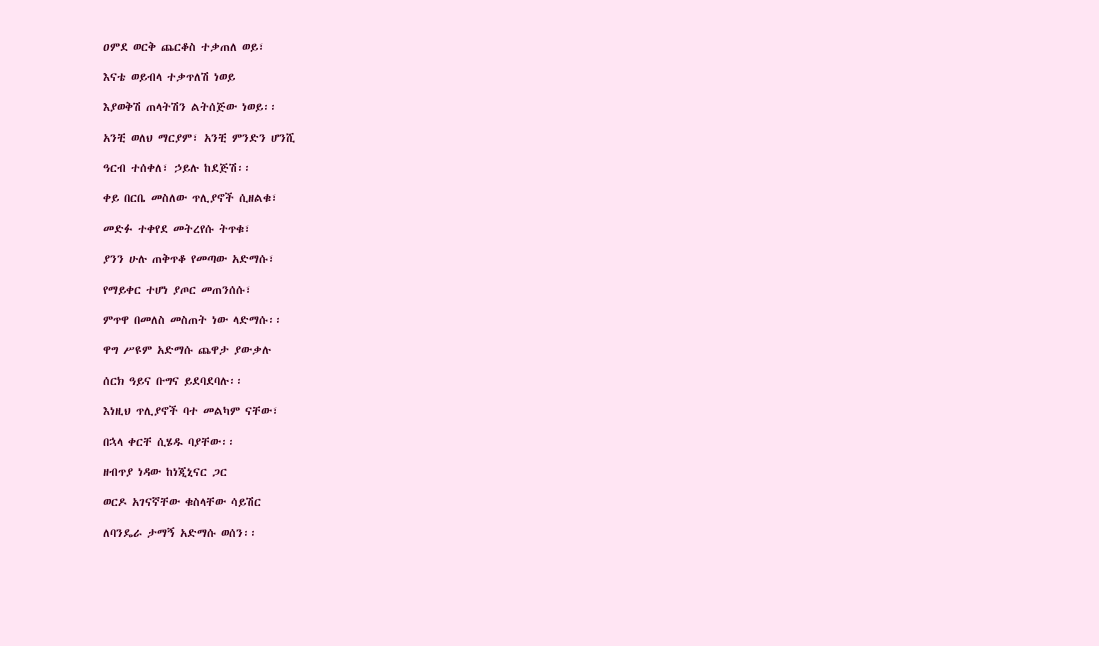ዐምደ ወርቅ ጨርቆስ ተቃጠለ ወይ፣

እናቴ ወይብላ ተቃጥለሽ ነወይ

እያወቅሽ ጠላትሽን ልትሰጅው ነወይ፡፡

አንቺ ወለህ ማርያም፣ አንቺ ምንድን ሆንሺ

ዓርብ ተሰቀለ፣ ኃይሉ ከደጅሽ፡፡

ቀይ በርቤ መስለው ጥሊያኖች ሲዘልቁ፣

መድፉ ተቀየደ መትረየሱ ትጥቁ፣

ያንን ሁሉ ጠቅጥቆ የመጣው አድማሱ፣

የማይቀር ተሆነ ያጦር መጠንሰሱ፣

ምጥዋ በመለስ መስጠት ነው ላድማሱ፡፡

ዋግ ሥዩም አድማሱ ጨዋታ ያውቃሉ

ሰርክ ዓይና ቡግና ይደባደባሉ፡፡

እነዚህ ጥሊያኖች ባተ መልካም ናቸው፣

በኋላ ቀርቸ ሲሄዱ ባያቸው፡፡

ዘብጥያ ነዳው ከነጂኒናር ጋር

ወርዶ አገናኛቸው ቁስላቸው ሳይሽር

ለባንዴራ ታማኝ አድማሱ ወሰን፡፡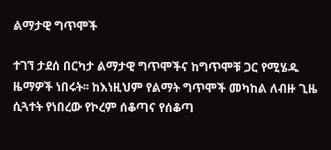ልማታዊ ግጥሞች

ተገኘ ታደሰ በርካታ ልማታዊ ግጥሞችና ከግጥሞቹ ጋር የሚሄዱ ዜማዎች ነበሩት፡፡ ከእነዚህም የልማት ግጥሞች መካከል ለብዙ ጊዜ ሲጓተት የነበረው የኮረም ሰቆጣና የሰቆጣ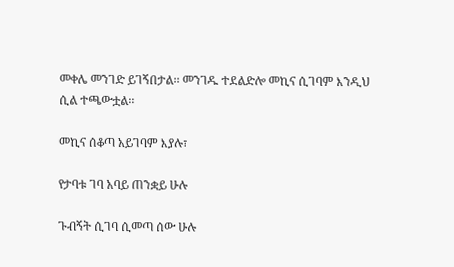መቀሌ መንገድ ይገኝበታል፡፡ መንገዱ ተደልድሎ መኪና ሲገባም እንዲህ ሲል ተጫውቷል፡፡

መኪና ሰቆጣ አይገባም እያሉ፣

የታባቱ ገባ አባይ ጠንቋይ ሁሉ

ጉብኝት ሲገባ ሲመጣ ሰው ሁሉ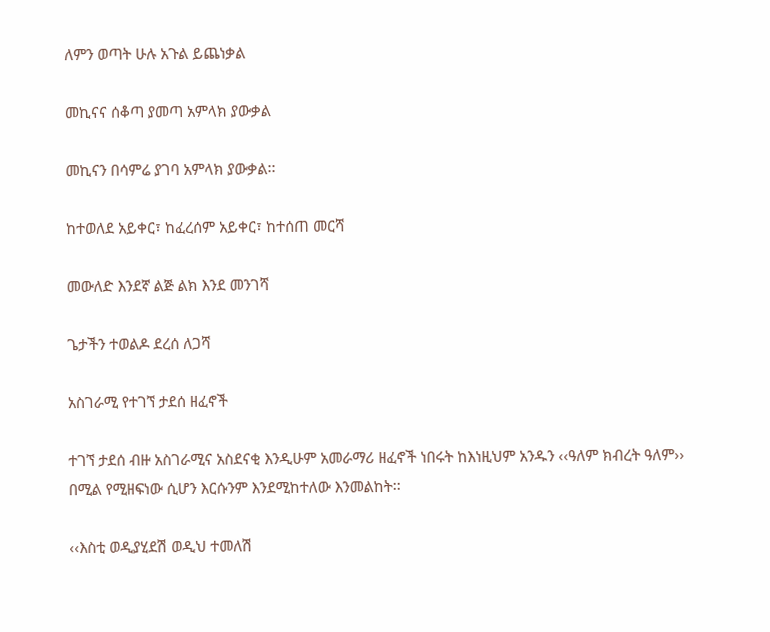ለምን ወጣት ሁሉ አጉል ይጨነቃል

መኪናና ሰቆጣ ያመጣ አምላክ ያውቃል

መኪናን በሳምሬ ያገባ አምላክ ያውቃል፡፡

ከተወለደ አይቀር፣ ከፈረሰም አይቀር፣ ከተሰጠ መርሻ

መውለድ እንደኛ ልጅ ልክ እንደ መንገሻ

ጌታችን ተወልዶ ደረሰ ለጋሻ

አስገራሚ የተገኘ ታደሰ ዘፈኖች

ተገኘ ታደሰ ብዙ አስገራሚና አስደናቂ እንዲሁም አመራማሪ ዘፈኖች ነበሩት ከእነዚህም አንዱን ‹‹ዓለም ክብረት ዓለም›› በሚል የሚዘፍነው ሲሆን እርሱንም እንደሚከተለው እንመልከት፡፡

‹‹እስቲ ወዲያሂደሽ ወዲህ ተመለሽ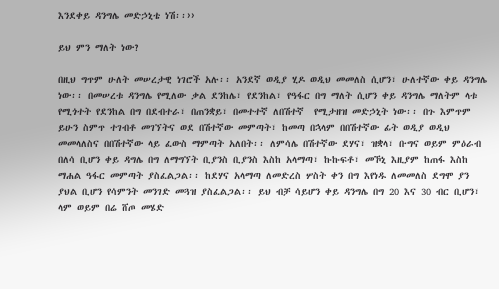እንደቀይ ዳንግሌ መድኃኒቴ ነሽ፡፡››

ይህ ምን ማለት ነው?

በዚህ ግጥም ሁለት መሠረታዊ ነገሮች አሉ፡፡ አንደኛ ወዲያ ሂዶ ወዲህ መመለስ ሲሆን፣ ሁለተኛው ቀይ ዳንግሌ ነው፡፡ በመሠረቱ ዳንግሌ የሚለው ቃል ደንከሌ፣ የደንከል፣ የዓፋር በግ ማለት ሲሆን ቀይ ዳንግሌ ማለትም ላቱ የሚጎተት የደንከል በግ በደብተራ፣ በጠንቋይ፣ በመተተኛ ለበሽተኛ  የሚታዘዝ መድኃኒት ነው፡፡ በጉ እምጥም ይሁን ስምጥ ተገብቶ መገኘትና ወደ በሽተኛው መምጣት፣ ከመጣ በኋላም በበሽተኛው ፊት ወዲያ ወዲህ መመላለስና በበሽተኛው ላይ ፈውስ ማምጣት አለበት፡፡ ለምሳሌ በሽተኛው ደሃና፣ ዝቋላ፣ ቡግና ወይም ምዕራብ በለሳ ቢሆን ቀይ ዳግሌ በግ ለማግኘት ቢያንስ ቢያንስ እስከ አላማጣ፣ ኩኩፍቶ፣ መኾኒ እዚያም ከጠፋ እስከ ማሐል ዓፋር መምጣት ያስፈልጋል፡፡ ከደሃና አላማጣ ለመድረስ ሦስት ቀን በግ እየነዱ ለመመለስ ደግሞ ያን ያህል ቢሆን የሳምንት መንገድ መጓዝ ያስፈልጋል፡፡ ይህ ብቻ ሳይሆን ቀይ ዳንግሌ በግ 20 እና 30 ብር ቢሆን፣ ላም ወይም በሬ ሸጦ መሄድ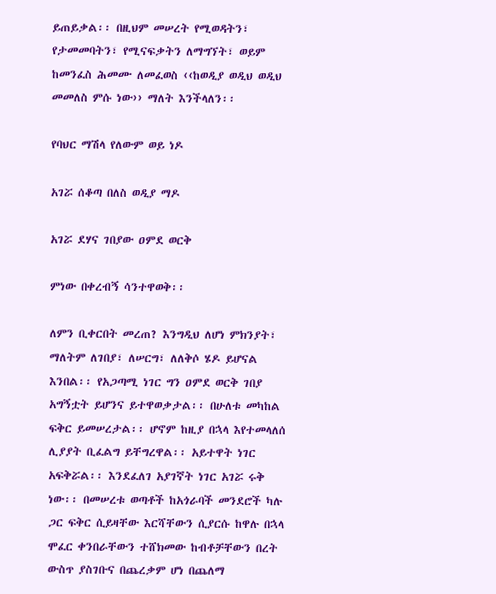ይጠይቃል፡፡ በዚህም መሠረት የሚወዳትን፣ የታመመባትን፣ የሚናፍቃትን ለማግኘት፣ ወይም ከመንፈስ ሕመሙ ለመፈወስ ‹‹ከወዲያ ወዲህ ወዲህ መመለስ ምሱ ነው›› ማለት እንችላለን፡፡

የባህር ማሽላ የለውም ወይ ነዶ

አገሯ ሰቆጣ በለስ ወዲያ ማዶ

አገሯ ደሃና ገበያው ዐምደ ወርቅ

ምነው በቀረብኝ ሳንተዋወቅ፡፡

ለምን ቢቀርበት መረጠ? እንግዲህ ለሆነ ምክንያት፣ ማለትም ለገበያ፣ ለሠርግ፣ ለለቅሶ ሄዶ ይሆናል እንበል፡፡ የአጋጣሚ ነገር ግን ዐምደ ወርቅ ገበያ አግኝቷት ይሆንና ይተዋወቃታል፡፡ በሁለቱ መካከል ፍቅር ይመሠረታል፡፡ ሆኖም ከዚያ በኋላ እየተመላለሰ ሊያያት ቢፈልግ ይቸግረዋል፡፡ አይተዋት ነገር አፍቅሯል፡፡ እንደፈለገ አያገኛት ነገር አገሯ ሩቅ ነው፡፡ በመሠረቱ ወጣቶች ከአጎራባች መንደሮች ካሉ ጋር ፍቅር ሲይዛቸው እርሻቸውን ሲያርሱ ከዋሉ በኋላ ሞፈር ቀንበራቸውን ተሸክመው ከብቶቻቸውን በረት ውስጥ ያስገቡና በጨረቃም ሆነ በጨለማ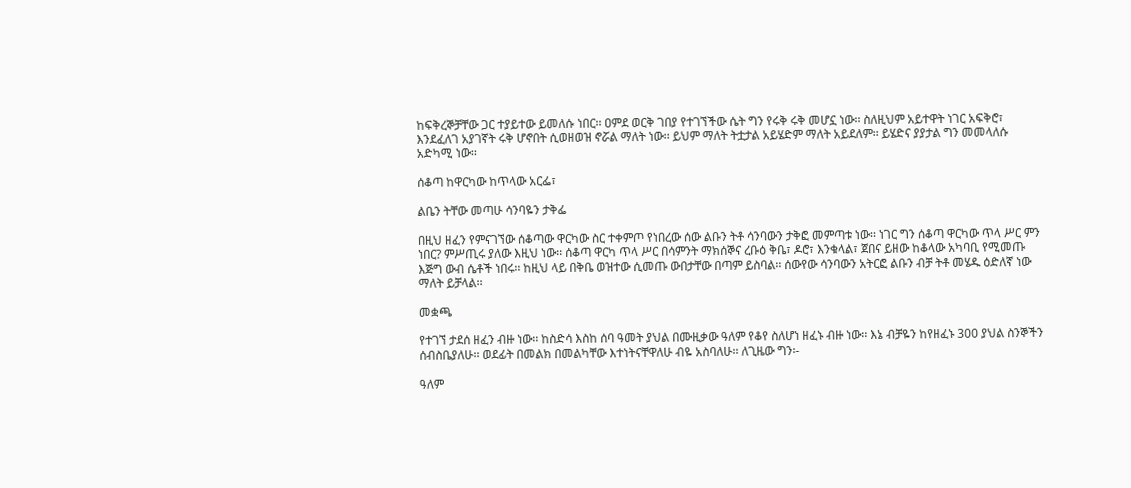ከፍቅረኞቻቸው ጋር ተያይተው ይመለሱ ነበር፡፡ ዐምደ ወርቅ ገበያ የተገኘችው ሴት ግን የሩቅ ሩቅ መሆኗ ነው፡፡ ስለዚህም አይተዋት ነገር አፍቅሮ፣ እንደፈለገ አያገኛት ሩቅ ሆኖበት ሲወዘወዝ ኖሯል ማለት ነው፡፡ ይህም ማለት ትቷታል አይሄድም ማለት አይደለም፡፡ ይሄድና ያያታል ግን መመላለሱ አድካሚ ነው፡፡

ሰቆጣ ከዋርካው ከጥላው አርፌ፣

ልቤን ትቸው መጣሁ ሳንባዬን ታቅፌ

በዚህ ዘፈን የምናገኘው ሰቆጣው ዋርካው ስር ተቀምጦ የነበረው ሰው ልቡን ትቶ ሳንባውን ታቅፎ መምጣቱ ነው፡፡ ነገር ግን ሰቆጣ ዋርካው ጥላ ሥር ምን ነበር? ምሥጢሩ ያለው እዚህ ነው፡፡ ሰቆጣ ዋርካ ጥላ ሥር በሳምንት ማክሰኞና ረቡዕ ቅቤ፣ ዶሮ፣ እንቁላል፣ ጀበና ይዘው ከቆላው አካባቢ የሚመጡ እጅግ ውብ ሴቶች ነበሩ፡፡ ከዚህ ላይ በቅቤ ወዝተው ሲመጡ ውበታቸው በጣም ይስባል፡፡ ሰውየው ሳንባውን አትርፎ ልቡን ብቻ ትቶ መሄዱ ዕድለኛ ነው ማለት ይቻላል፡፡

መቋጫ

የተገኘ ታደሰ ዘፈን ብዙ ነው፡፡ ከስድሳ እስከ ሰባ ዓመት ያህል በሙዚቃው ዓለም የቆየ ስለሆነ ዘፈኑ ብዙ ነው፡፡ እኔ ብቻዬን ከየዘፈኑ 300 ያህል ስንኞችን ሰብስቤያለሁ፡፡ ወደፊት በመልክ በመልካቸው እተነትናቸዋለሁ ብዬ አስባለሁ፡፡ ለጊዜው ግን፡-

ዓለም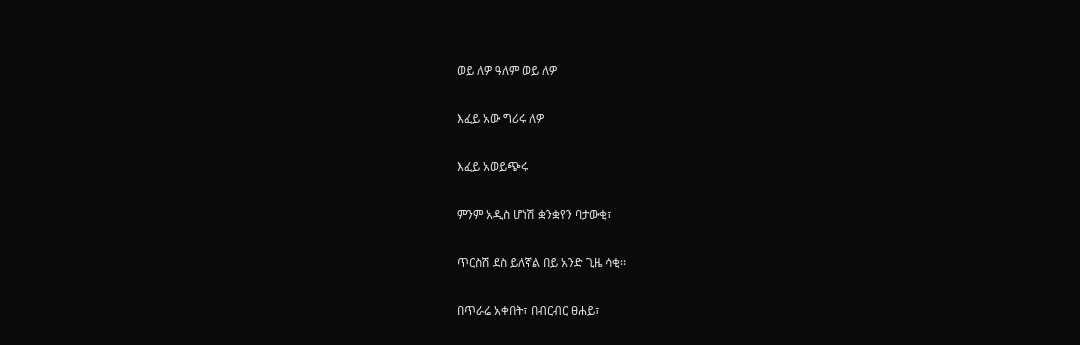ወይ ለዎ ዓለም ወይ ለዎ

እፈይ አው ግሪሩ ለዎ

እፈይ አወይጭሩ

ምንም አዲስ ሆነሽ ቋንቋየን ባታውቂ፣

ጥርስሽ ደስ ይለኛል በይ አንድ ጊዜ ሳቂ፡፡

በጥራሬ አቀበት፣ በብርብር ፀሐይ፣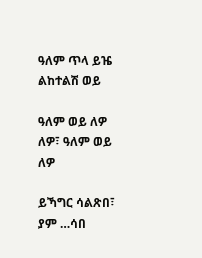ዓለም ጥላ ይዤ ልከተልሽ ወይ

ዓለም ወይ ለዎ ለዎ፣ ዓለም ወይ ለዎ

ይኻግር ሳልጽበ፣ ያም …ሳበ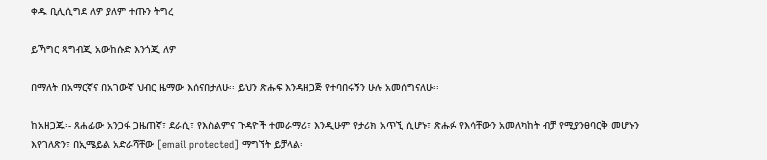ቀዱ ቢሊሲግደ ለዎ ያለም ተጡን ትግረ

ይኻግር ጻግብጂ አውከሱድ እንጎጂ ለዎ

በማለት በአማርኛና በአገውኛ ህብር ዜማው እሰናበታለሁ፡፡ ይህን ጽሑፍ እንዳዘጋጅ የተባበሩኝን ሁሉ አመሰግናለሁ፡፡

ከአዘጋጁ፡- ጸሐፊው አንጋፋ ጋዜጠኛ፣ ደራሲ፣ የእስልምና ጉዳዮች ተመራማሪ፣ እንዲሁም የታሪክ አጥኚ ሲሆኑ፣ ጽሑፉ የእሳቸውን አመለካከት ብቻ የሚያንፀባርቅ መሆኑን እየገለጽን፣ በኢሜይል አድራሻቸው [email protected] ማግኘት ይቻላል፡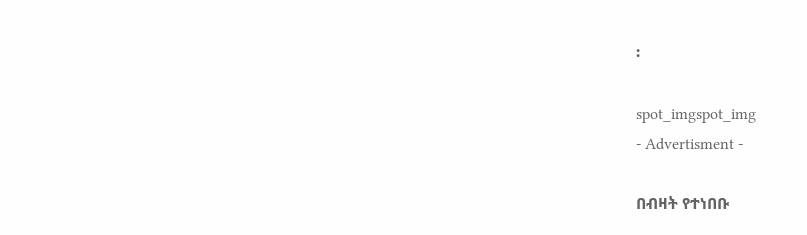፡

spot_imgspot_img
- Advertisment -

በብዛት የተነበቡ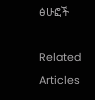ፅሁፎች

Related Articles